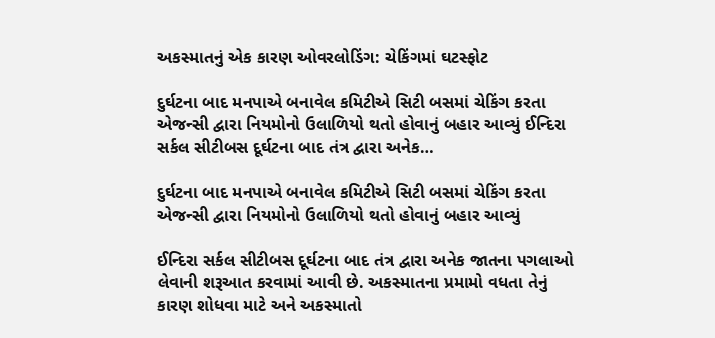અકસ્માતનું એક કારણ ઓવરલોડિંગ: ચેકિંગમાં ઘટસ્ફોટ

દુર્ઘટના બાદ મનપાએ બનાવેલ કમિટીએ સિટી બસમાં ચેકિંગ કરતા એજન્સી દ્વારા નિયમોનો ઉલાળિયો થતો હોવાનું બહાર આવ્યું ઈન્દિરા સર્કલ સીટીબસ દૂર્ઘટના બાદ તંત્ર દ્વારા અનેક…

દુર્ઘટના બાદ મનપાએ બનાવેલ કમિટીએ સિટી બસમાં ચેકિંગ કરતા એજન્સી દ્વારા નિયમોનો ઉલાળિયો થતો હોવાનું બહાર આવ્યું

ઈન્દિરા સર્કલ સીટીબસ દૂર્ઘટના બાદ તંત્ર દ્વારા અનેક જાતના પગલાઓ લેવાની શરૂઆત કરવામાં આવી છે. અકસ્માતના પ્રમામો વધતા તેનું કારણ શોધવા માટે અને અકસ્માતો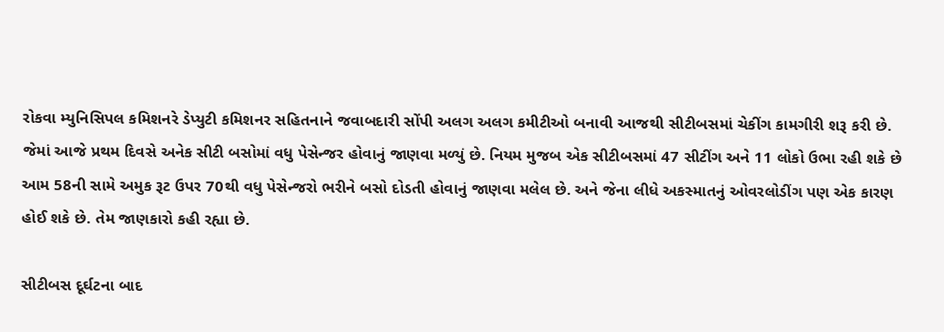રોકવા મ્યુનિસિપલ કમિશનરે ડેપ્યુટી કમિશનર સહિતનાને જવાબદારી સોંપી અલગ અલગ કમીટીઓ બનાવી આજથી સીટીબસમાં ચેકીંગ કામગીરી શરૂ કરી છે. જેમાં આજે પ્રથમ દિવસે અનેક સીટી બસોમાં વધુ પેસેન્જર હોવાનું જાણવા મળ્યું છે. નિયમ મુજબ એક સીટીબસમાં 47 સીટીંગ અને 11 લોકો ઉભા રહી શકે છે આમ 58ની સામે અમુક રૂટ ઉપર 70થી વધુ પેસેન્જરો ભરીને બસો દોડતી હોવાનું જાણવા મલેલ છે. અને જેના લીધે અકસ્માતનું ઓવરલોડીંગ પણ એક કારણ હોઈ શકે છે. તેમ જાણકારો કહી રહ્યા છે.

સીટીબસ દૂર્ઘટના બાદ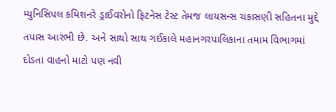મ્યુનિસિપલ કમિશનરે ડ્રાઈવરોનો ફિટનેસ ટેસ્ટ તેમજ લાયસન્સ ચકાસણી સહિતના મુદ્દે તપાસ આરંભી છે. અને સાથો સાથ ગઈકાલે મહાનગરપાલિકાના તમામ વિભાગમાં દોડતા વાહનો માટો પણ નવી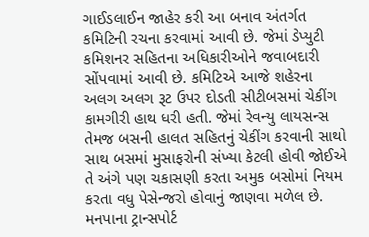ગાઈડલાઈન જાહેર કરી આ બનાવ અંતર્ગત કમિટિની રચના કરવામાં આવી છે. જેમાં ડેપ્યુટી કમિશનર સહિતના અધિકારીઓને જવાબદારી સોંપવામાં આવી છે. કમિટિએ આજે શહેરના અલગ અલગ રૂટ ઉપર દોડતી સીટીબસમાં ચેકીંગ કામગીરી હાથ ધરી હતી. જેમાં રેવન્યુ લાયસન્સ તેમજ બસની હાલત સહિતનું ચેકીંગ કરવાની સાથો સાથ બસમાં મુસાફરોની સંખ્યા કેટલી હોવી જોઈએ તે અંગે પણ ચકાસણી કરતા અમુક બસોમાં નિયમ કરતા વધુ પેસેન્જરો હોવાનું જાણવા મળેલ છે. મનપાના ટ્રાન્સપોર્ટ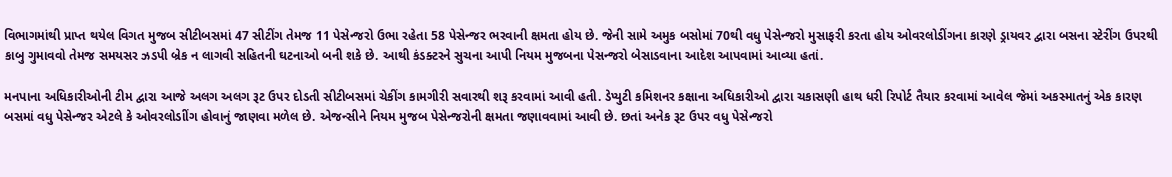વિભાગમાંથી પ્રાપ્ત થયેલ વિગત મુજબ સીટીબસમાં 47 સીટીંગ તેમજ 11 પેસેન્જરો ઉભા રહેતા 58 પેસેન્જર ભરવાની ક્ષમતા હોય છે. જેની સામે અમુક બસોમાં 70થી વધુ પેસેન્જરો મુસાફરી કરતા હોય ઓવરલોડીંગના કારણે ડ્રાયવર દ્વારા બસના સ્ટેરીંગ ઉપરથી કાબુ ગુમાવવો તેમજ સમયસર ઝડપી બ્રેક ન લાગવી સહિતની ઘટનાઓ બની શકે છે. આથી કંડક્ટરને સુચના આપી નિયમ મુજબના પેસન્જરો બેસાડવાના આદેશ આપવામાં આવ્યા હતાં.

મનપાના અધિકારીઓની ટીમ દ્વારા આજે અલગ અલગ રૂટ ઉપર દોડતી સીટીબસમાં ચેકીંગ કામગીરી સવારથી શરૂ કરવામાં આવી હતી. ડેપ્યુટી કમિશનર કક્ષાના અધિકારીઓ દ્વારા ચકાસણી હાથ ધરી રિપોર્ટ તૈયાર કરવામાં આવેલ જેમાં અકસ્માતનું એક કારણ બસમાં વધુ પેસેન્જર એટલે કે ઓવરલોડાીંગ હોવાનું જાણવા મળેલ છે. એજન્સીને નિયમ મુજબ પેસેન્જરોની ક્ષમતા જણાવવામાં આવી છે. છતાં અનેક રૂટ ઉપર વધુ પેસેન્જરો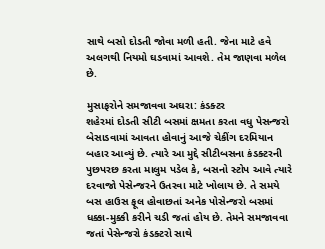સાથે બસો દોડતી જોવા મળી હતી. જેના માટે હવે અલગથી નિયમો ઘડવામાં આવશે. તેમ જાણવા મળેલ છે.

મુસાફરોને સમજાવવા અઘરા: કંડક્ટર
શહેરમાં દોડતી સીટી બસમાં ક્ષમતા કરતા વધુ પેસન્જરો બેસાડવામાં આવતા હોવાનું આજે ચેકીંગ દરમિયાન બહાર આવ્યું છે. ત્યારે આ મુદ્દે સીટીબસના કંડક્ટરની પુછપરછ કરતા માલુમ પડેલ કે, બસનો સ્ટોપ આવે ત્યારે દરવાજો પેસેન્જરને ઉતરવા માટે ખોલાય છે. તે સમયે બસ હાઉસ ફૂલ હોવાછતાં અનેક પોસેન્જરો બસમાં ધક્કા-મુક્કી કરીને ચડી જતાં હોય છે. તેમને સમજાવવા જતાં પેસેન્જરો કંડક્ટરો સાથે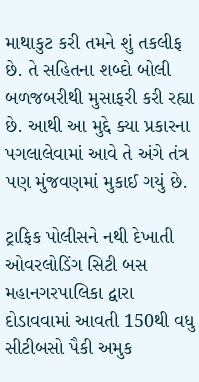માથાકુટ કરી તમને શું તકલીફ છે. તે સહિતના શબ્દો બોલી બળજબરીથી મુસાફરી કરી રહ્યા છે. આથી આ મુદ્દે ક્યા પ્રકારના પગલાલેવામાં આવે તે અંગે તંત્ર પણ મુંજવણમાં મુકાઈ ગયું છે.

ટ્રાફિક પોલીસને નથી દેખાતી ઓવરલોડિંગ સિટી બસ
મહાનગરપાલિકા દ્વારા દોડાવવામાં આવતી 150થી વધુ સીટીબસો પૈકી અમુક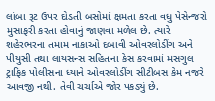લાંબા રૂટ ઉપર દોડતી બસોમાં ક્ષમતા કરતા વધુ પેસેન્જરો મુસાફરી કરતા હોવાનું જાણવા મળેલ છે. ત્યારે શહેરભરના તમામ નાકાઓ દબાવી ઓવરલોડીંગ અને પીયુસી તથા લાયસન્સ સહિતના કેસ કરવામાં મસગુલ ટ્રાફિક પોલીસના ધ્યાને ઓવરલોડીંગ સીટીબસ કેમ નજરે આવજી નથી. તેવી ચર્ચાએ જોર પકડ્યું છે.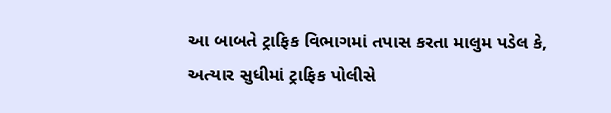આ બાબતે ટ્રાફિક વિભાગમાં તપાસ કરતા માલુમ પડેલ કે, અત્યાર સુધીમાં ટ્રાફિક પોલીસે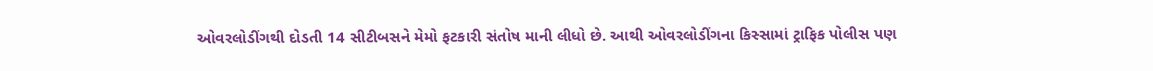ઓવરલોડીંગથી દોડતી 14 સીટીબસને મેમો ફટકારી સંતોષ માની લીધો છે. આથી ઓવરલોડીંગના કિસ્સામાં ટ્રાફિક પોલીસ પણ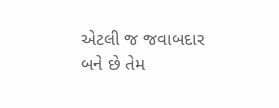એટલી જ જવાબદાર બને છે તેમ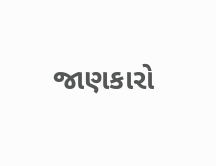જાણકારો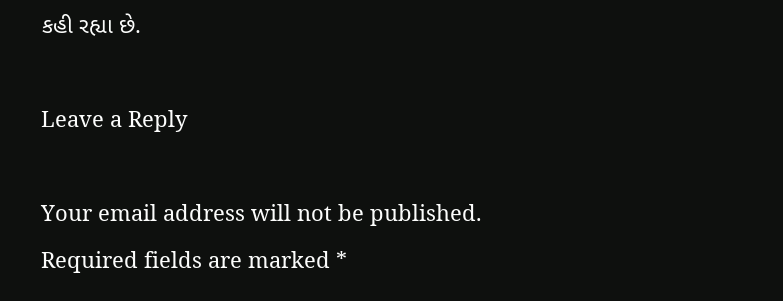કહી રહ્યા છે.

Leave a Reply

Your email address will not be published. Required fields are marked *